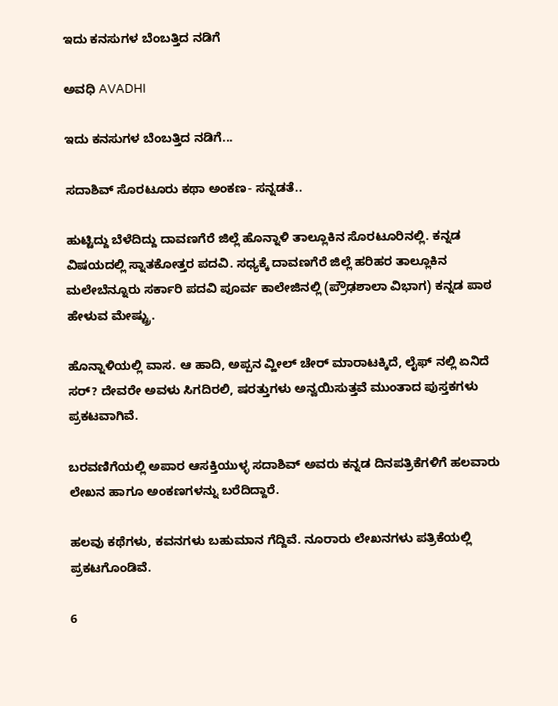ಇದು ಕನಸುಗಳ ಬೆಂಬತ್ತಿದ ನಡಿಗೆ‍

ಅವಧಿ AVADHI

ಇದು ಕನಸುಗಳ ಬೆಂಬತ್ತಿದ ನಡಿಗೆ...

ಸದಾಶಿವ್ ಸೊರಟೂರು ಕಥಾ ಅಂಕಣ- ಸನ್ನಡತೆ..

ಹುಟ್ಟಿದ್ದು ಬೆಳೆದಿದ್ದು ದಾವಣಗೆರೆ ಜಿಲ್ಲೆ ಹೊನ್ನಾಳಿ ತಾಲ್ಲೂಕಿನ ಸೊರಟೂರಿನಲ್ಲಿ. ಕನ್ನಡ ವಿಷಯದಲ್ಲಿ ಸ್ನಾತಕೋತ್ತರ ಪದವಿ. ಸಧ್ಯಕ್ಕೆ ದಾವಣಗೆರೆ ಜಿಲ್ಲೆ ಹರಿಹರ ತಾಲ್ಲೂಕಿನ ಮಲೇಬೆನ್ನೂರು ಸರ್ಕಾರಿ ಪದವಿ ಪೂರ್ವ ಕಾಲೇಜಿನಲ್ಲಿ (ಪ್ರೌಢಶಾಲಾ ವಿಭಾಗ) ಕನ್ನಡ ಪಾಠ ಹೇಳುವ ಮೇಷ್ಟ್ರು.

ಹೊನ್ನಾಳಿಯಲ್ಲಿ ವಾಸ. ಆ ಹಾದಿ, ಅಪ್ಪನ ವ್ಹೀಲ್ ಚೇರ್ ಮಾರಾಟಕ್ಕಿದೆ, ಲೈಫ್ ನಲ್ಲಿ ಏನಿದೆ ಸರ್? ದೇವರೇ ಅವಳು ಸಿಗದಿರಲಿ, ಷರತ್ತುಗಳು ಅನ್ವಯಿಸುತ್ತವೆ ಮುಂತಾದ ಪುಸ್ತಕಗಳು ಪ್ರಕಟವಾಗಿವೆ.

ಬರವಣಿಗೆಯಲ್ಲಿ ಅಪಾರ ಆಸಕ್ತಿಯುಳ್ಳ ಸದಾಶಿವ್ ಅವರು ಕನ್ನಡ ದಿನಪತ್ರಿಕೆಗಳಿಗೆ ಹಲವಾರು ಲೇಖನ ಹಾಗೂ ಅಂಕಣಗಳನ್ನು ಬರೆದಿದ್ದಾರೆ.

ಹಲವು ಕಥೆಗಳು, ಕವನಗಳು ಬಹುಮಾನ ಗೆದ್ದಿವೆ. ನೂರಾರು ಲೇಖನಗಳು ಪತ್ರಿಕೆಯಲ್ಲಿ ಪ್ರಕಟಗೊಂಡಿವೆ.

6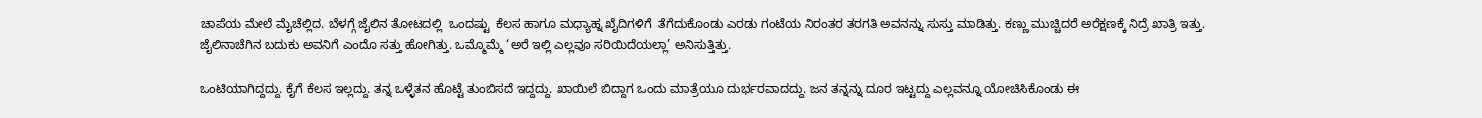ಚಾಪೆಯ ಮೇಲೆ ಮೈಚೆಲ್ಲಿದ. ಬೆಳಗ್ಗೆ ಜೈಲಿನ ತೋಟದಲ್ಲಿ  ಒಂದಷ್ಟು  ಕೆಲಸ ಹಾಗೂ ಮಧ್ಯಾಹ್ನ ಖೈದಿಗಳಿಗೆ  ತೆಗೆದುಕೊಂಡು ಎರಡು ಗಂಟೆಯ ನಿರಂತರ ತರಗತಿ ಅವನನ್ನು ಸುಸ್ತು ಮಾಡಿತ್ತು. ಕಣ್ಣು ಮುಚ್ಚಿದರೆ ಅರೆಕ್ಷಣಕ್ಕೆ ನಿದ್ರೆ ಖಾತ್ರಿ ಇತ್ತು. ಜೈಲಿನಾಚೆಗಿನ ಬದುಕು ಅವನಿಗೆ ಎಂದೊ ಸತ್ತು ಹೋಗಿತ್ತು. ಒಮ್ಮೊಮ್ಮೆ ‘ಅರೆ ಇಲ್ಲಿ ಎಲ್ಲವೂ ಸರಿಯಿದೆಯಲ್ಲಾ’ ಅನಿಸುತ್ತಿತ್ತು.

ಒಂಟಿಯಾಗಿದ್ದದ್ದು. ಕೈಗೆ ಕೆಲಸ ಇಲ್ಲದ್ದು. ತನ್ನ ಒಳ್ಳೆತನ ಹೊಟ್ಟೆ ತುಂಬಿಸದೆ ಇದ್ದದ್ದು. ಖಾಯಿಲೆ ಬಿದ್ದಾಗ ಒಂದು ಮಾತ್ರೆಯೂ ದುರ್ಭರವಾದದ್ದು. ಜನ ತನ್ನನ್ನು ದೂರ ಇಟ್ಟದ್ದು ಎಲ್ಲವನ್ನೂ ಯೋಚಿಸಿಕೊಂಡು ಈ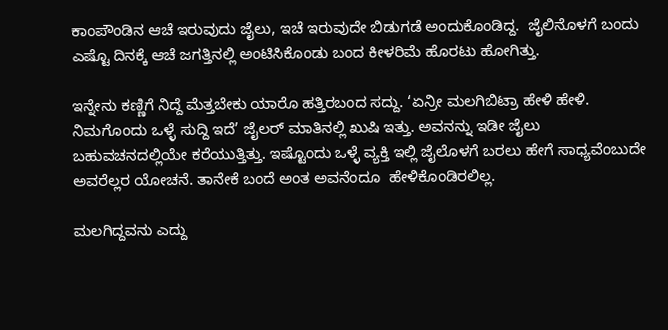ಕಾಂಪೌಂಡಿನ ಆಚೆ ಇರುವುದು ಜೈಲು, ಇಚೆ ಇರುವುದೇ ಬಿಡುಗಡೆ ಅಂದುಕೊಂಡಿದ್ದ.  ಜೈಲಿನೊಳಗೆ ಬಂದು ಎಷ್ಟೊ ದಿನಕ್ಕೆ ಆಚೆ ಜಗತ್ತಿನಲ್ಲಿ ಅಂಟಿಸಿಕೊಂಡು ಬಂದ ಕೀಳರಿಮೆ ಹೊರಟು ಹೋಗಿತ್ತು.

ಇನ್ನೇನು ಕಣ್ಣಿಗೆ ನಿದ್ದೆ ಮೆತ್ತಬೇಕು ಯಾರೊ ಹತ್ತಿರಬಂದ ಸದ್ದು. ‘ಏನ್ರೀ ಮಲಗಿಬಿಟ್ರಾ ಹೇಳಿ ಹೇಳಿ. ನಿಮಗೊಂದು ಒಳ್ಳೆ ಸುದ್ದಿ ಇದೆ’ ಜೈಲರ್ ಮಾತಿನಲ್ಲಿ ಖುಷಿ ಇತ್ತು. ಅವನನ್ನು ಇಡೀ ಜೈಲು ಬಹುವಚನದಲ್ಲಿಯೇ ಕರೆಯುತ್ತಿತ್ತು. ಇಷ್ಟೊಂದು ಒಳ್ಳೆ ವ್ಯಕ್ತಿ ಇಲ್ಲಿ ಜೈಲೊಳಗೆ ಬರಲು ಹೇಗೆ ಸಾಧ್ಯವೆಂಬುದೇ ಅವರೆಲ್ಲರ ಯೋಚನೆ. ತಾನೇಕೆ ಬಂದೆ ಅಂತ ಅವನೆಂದೂ  ಹೇಳಿಕೊಂಡಿರಲಿಲ್ಲ.

ಮಲಗಿದ್ದವನು ಎದ್ದು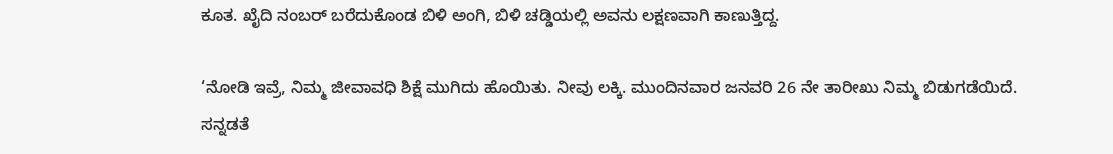ಕೂತ. ಖೈದಿ ನಂಬರ್ ಬರೆದುಕೊಂಡ ಬಿಳಿ ಅಂಗಿ, ಬಿಳಿ ಚಡ್ಡಿಯಲ್ಲಿ ಅವನು ಲಕ್ಷಣವಾಗಿ ಕಾಣುತ್ತಿದ್ದ.

‘ನೋಡಿ ಇವ್ರೆ, ನಿಮ್ಮ ಜೀವಾವಧಿ ಶಿಕ್ಷೆ ಮುಗಿದು ಹೊಯಿತು. ನೀವು ಲಕ್ಕಿ. ಮುಂದಿನವಾರ ಜನವರಿ 26 ನೇ ತಾರೀಖು ನಿಮ್ಮ ಬಿಡುಗಡೆಯಿದೆ. ಸನ್ನಡತೆ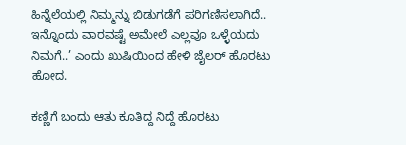ಹಿನ್ನೆಲೆಯಲ್ಲಿ ನಿಮ್ಮನ್ನು ಬಿಡುಗಡೆಗೆ ಪರಿಗಣಿಸಲಾಗಿದೆ.. ಇನ್ನೊಂದು ವಾರವಷ್ಟೆ ಅಮೇಲೆ ಎಲ್ಲವೂ ಒಳ್ಳೆಯದು ನಿಮಗೆ..’ ಎಂದು ಖುಷಿಯಿಂದ ಹೇಳಿ ಜೈಲರ್ ಹೊರಟು ಹೋದ.

ಕಣ್ಣಿಗೆ ಬಂದು ಆತು ಕೂತಿದ್ದ ನಿದ್ದೆ ಹೊರಟು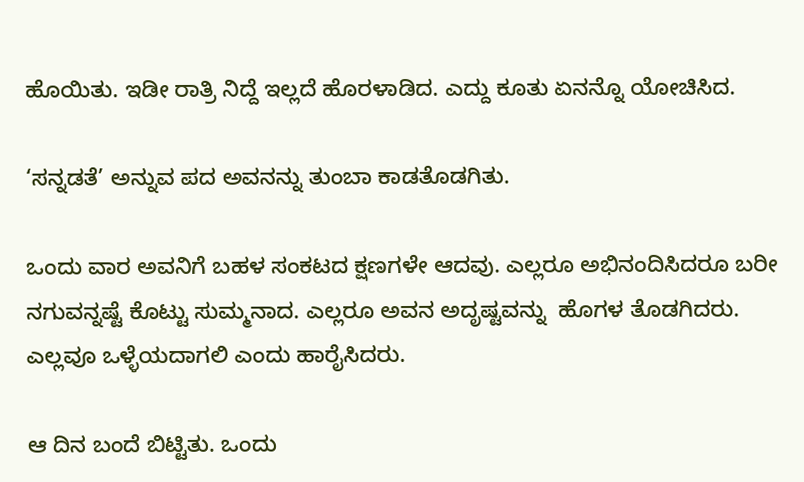ಹೊಯಿತು. ಇಡೀ ರಾತ್ರಿ ನಿದ್ದೆ ಇಲ್ಲದೆ ಹೊರಳಾಡಿದ. ಎದ್ದು ಕೂತು ಏನನ್ನೊ ಯೋಚಿಸಿದ.

‘ಸನ್ನಡತೆ’ ಅನ್ನುವ ಪದ ಅವನನ್ನು ತುಂಬಾ ಕಾಡತೊಡಗಿತು.

ಒಂದು ವಾರ ಅವನಿಗೆ ಬಹಳ ಸಂಕಟದ ಕ್ಷಣಗಳೇ ಆದವು. ಎಲ್ಲರೂ ಅಭಿನಂದಿಸಿದರೂ ಬರೀ ನಗುವನ್ನಷ್ಟೆ ಕೊಟ್ಟು ಸುಮ್ಮನಾದ. ಎಲ್ಲರೂ ಅವನ ಅದೃಷ್ಟವನ್ನು  ಹೊಗಳ ತೊಡಗಿದರು. ಎಲ್ಲವೂ ಒಳ್ಳೆಯದಾಗಲಿ ಎಂದು ಹಾರೈಸಿದರು.

ಆ ದಿನ ಬಂದೆ ಬಿಟ್ಟಿತು. ಒಂದು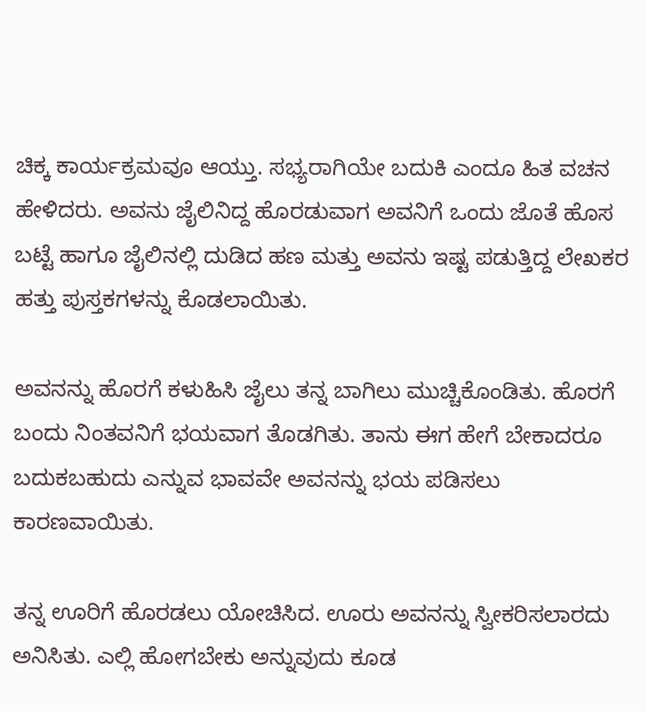ಚಿಕ್ಕ ಕಾರ್ಯಕ್ರಮವೂ ಆಯ್ತು. ಸಭ್ಯರಾಗಿಯೇ ಬದುಕಿ ಎಂದೂ ಹಿತ ವಚನ ಹೇಳಿದರು. ಅವನು ಜೈಲಿನಿದ್ದ ಹೊರಡುವಾಗ ಅವನಿಗೆ ಒಂದು ಜೊತೆ ಹೊಸ ಬಟ್ಟೆ ಹಾಗೂ ಜೈಲಿನಲ್ಲಿ‌ ದುಡಿದ ಹಣ ಮತ್ತು ಅವನು ಇಷ್ಟ ಪಡುತ್ತಿದ್ದ ಲೇಖಕರ ಹತ್ತು ಪುಸ್ತಕಗಳನ್ನು ಕೊಡಲಾಯಿತು.

ಅವನನ್ನು ಹೊರಗೆ ಕಳುಹಿಸಿ ಜೈಲು ತನ್ನ ಬಾಗಿಲು ಮುಚ್ಚಿಕೊಂಡಿತು. ಹೊರಗೆ ಬಂದು ನಿಂತವನಿಗೆ ಭಯವಾಗ ತೊಡಗಿತು. ತಾನು ಈಗ ಹೇಗೆ ಬೇಕಾದರೂ ಬದುಕಬಹುದು ಎನ್ನುವ ಭಾವವೇ ಅವನನ್ನು ಭಯ ಪಡಿಸಲು ಕಾರಣವಾಯಿತು.

ತನ್ನ ಊರಿಗೆ ಹೊರಡಲು ಯೋಚಿಸಿದ. ಊರು ಅವನನ್ನು ಸ್ವೀಕರಿಸಲಾರದು ಅನಿಸಿತು. ಎಲ್ಲಿ ಹೋಗಬೇಕು ಅನ್ನುವುದು ಕೂಡ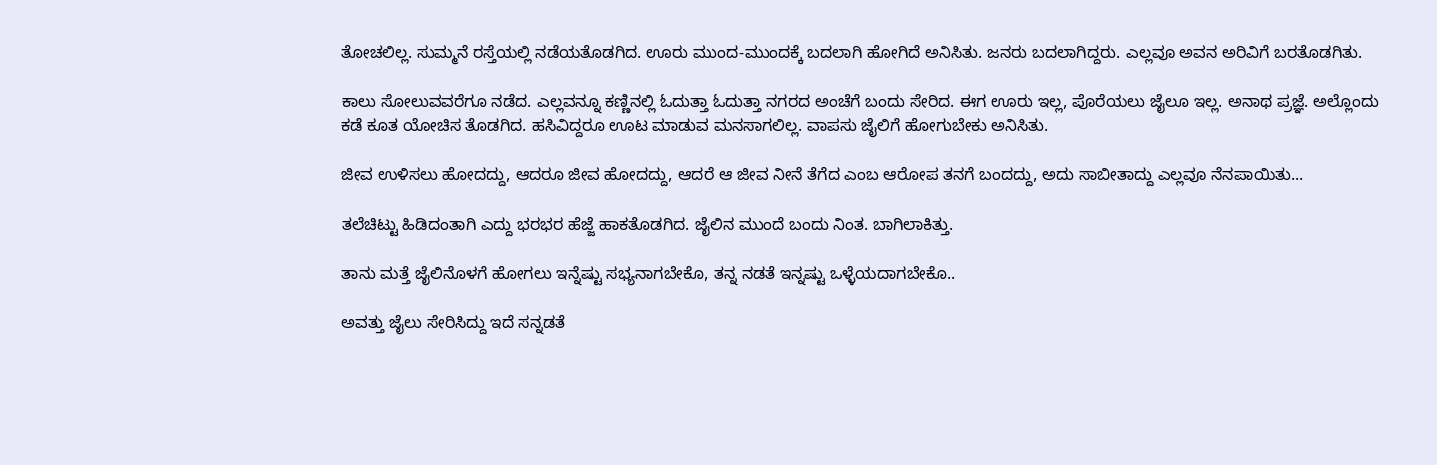ತೋಚಲಿಲ್ಲ. ಸುಮ್ಮನೆ ರಸ್ತೆಯಲ್ಲಿ ನಡೆಯತೊಡಗಿದ. ಊರು ಮುಂದ-ಮುಂದಕ್ಕೆ ಬದಲಾಗಿ ಹೋಗಿದೆ ಅನಿಸಿತು. ಜನರು ಬದಲಾಗಿದ್ದರು. ಎಲ್ಲವೂ ಅವನ ಅರಿವಿಗೆ ಬರತೊಡಗಿತು.

ಕಾಲು ಸೋಲುವವರೆಗೂ ನಡೆದ. ಎಲ್ಲವನ್ನೂ ಕಣ್ಣಿನಲ್ಲಿ ಓದುತ್ತಾ ಓದುತ್ತಾ ನಗರದ ಅಂಚೆಗೆ ಬಂದು ಸೇರಿದ. ಈಗ ಊರು ಇಲ್ಲ, ಪೊರೆಯಲು ಜೈಲೂ ಇಲ್ಲ. ಅನಾಥ ಪ್ರಜ್ಞೆ. ಅಲ್ಲೊಂದು ಕಡೆ ಕೂತ ಯೋಚಿಸ ತೊಡಗಿದ. ಹಸಿವಿದ್ದರೂ ಊಟ ಮಾಡುವ ಮನಸಾಗಲಿಲ್ಲ. ವಾಪಸು ಜೈಲಿಗೆ ಹೋಗುಬೇಕು ಅನಿಸಿತು.

ಜೀವ ಉಳಿಸಲು ಹೋದದ್ದು, ಆದರೂ ಜೀವ ಹೋದದ್ದು, ಆದರೆ ಆ ಜೀವ ನೀನೆ ತೆಗೆದ ಎಂಬ ಆರೋಪ ತನಗೆ ಬಂದದ್ದು, ಅದು ಸಾಬೀತಾದ್ದು ಎಲ್ಲವೂ ನೆನಪಾಯಿತು...

ತಲೆ‌ಚಿಟ್ಟು ಹಿಡಿದಂತಾಗಿ ಎದ್ದು ಭರಭರ ಹೆಜ್ಜೆ ಹಾಕತೊಡಗಿದ. ಜೈಲಿನ ಮುಂದೆ ಬಂದು ನಿಂತ. ಬಾಗಿಲಾಕಿತ್ತು.

ತಾನು ಮತ್ತೆ ಜೈಲಿನೊಳಗೆ ಹೋಗಲು ಇನ್ನೆಷ್ಟು ಸಭ್ಯನಾಗಬೇಕೊ, ತನ್ನ ನಡತೆ ಇನ್ನಷ್ಟು ಒಳ್ಳೆಯದಾಗಬೇಕೊ..

ಅವತ್ತು ಜೈಲು ಸೇರಿಸಿದ್ದು ಇದೆ ಸನ್ನಡತೆ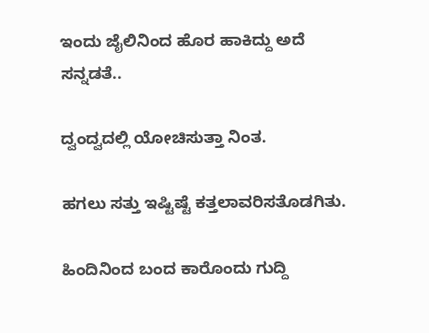ಇಂದು ಜೈಲಿನಿಂದ ಹೊರ ಹಾಕಿದ್ದು ಅದೆ ಸನ್ನಡತೆ..

ದ್ವಂದ್ವದಲ್ಲಿ ಯೋಚಿಸುತ್ತಾ ನಿಂತ.

ಹಗಲು ಸತ್ತು ಇಷ್ಟಿಷ್ಟೆ ಕತ್ತಲಾವರಿಸತೊಡಗಿತು.

ಹಿಂದಿನಿಂದ ಬಂದ‌ ಕಾರೊಂದು ಗುದ್ದಿ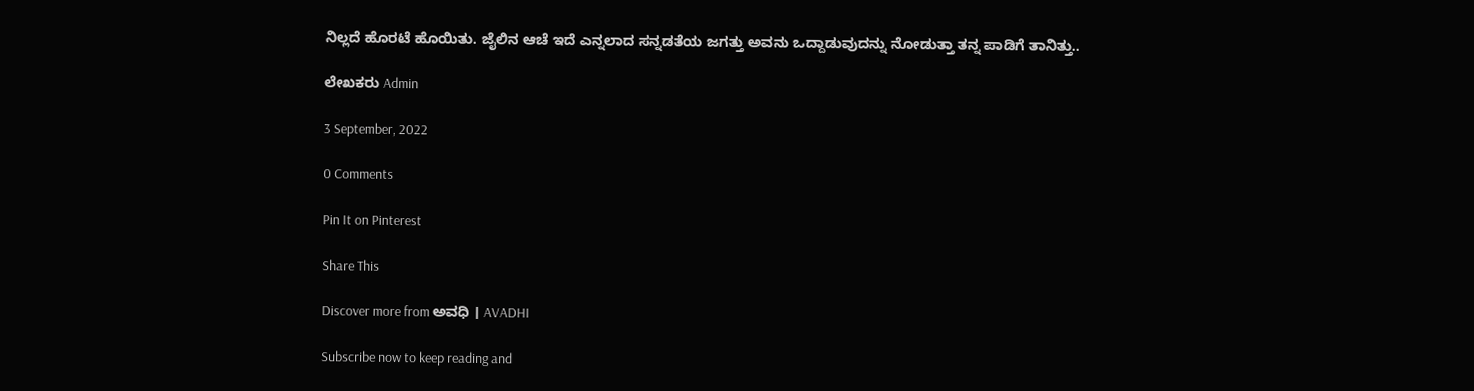ನಿಲ್ಲದೆ ಹೊರಟೆ ಹೊಯಿತು. ಜೈಲಿನ ಆಚೆ ಇದೆ ಎನ್ನಲಾದ ಸನ್ನಡತೆಯ ಜಗತ್ತು ಅವನು ಒದ್ದಾಡುವುದನ್ನು ನೋಡುತ್ತಾ ತನ್ನ ಪಾಡಿಗೆ ತಾನಿತ್ತು..

ಲೇಖಕರು Admin

3 September, 2022

0 Comments

Pin It on Pinterest

Share This

Discover more from ಅವಧಿ । AVADHI

Subscribe now to keep reading and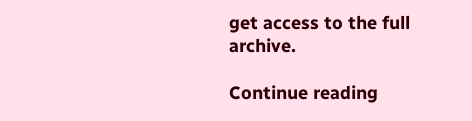get access to the full archive.

Continue reading